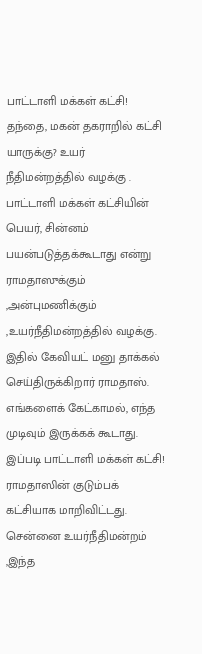பாட்டாளி மக்கள் கட்சி! தந்தை, மகன் தகராறில் கட்சி யாருக்கு? உயர் நீதிமன்றத்தில் வழக்கு .
பாட்டாளி மக்கள் கட்சியின் பெயர், சின்னம் பயன்படுத்தக்கூடாது என்று ராமதாஸுக்கும் ,அன்புமணிக்கும் ,உயர்நீதிமன்றத்தில் வழக்கு. இதில் கேவியட் மனு தாக்கல் செய்திருக்கிறார் ராமதாஸ். எங்களைக் கேட்காமல், எந்த முடிவும் இருக்கக் கூடாது. இப்படி பாட்டாளி மக்கள் கட்சி! ராமதாஸின் குடும்பக் கட்சியாக மாறிவிட்டது. சென்னை உயர்நீதிமன்றம் ,இந்த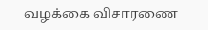வழக்கை விசாரணை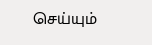செய்யும்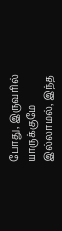போது, இருவரில் யாருக்குமே இல்லாமல், இந்த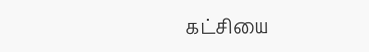கட்சியை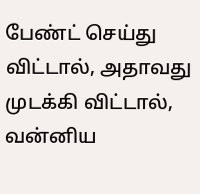பேண்ட் செய்து விட்டால், அதாவது முடக்கி விட்டால், வன்னிய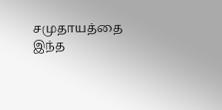சமுதாயத்தை இந்த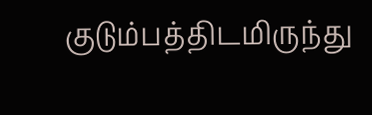குடும்பத்திடமிருந்து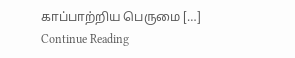காப்பாற்றிய பெருமை […]
Continue Reading